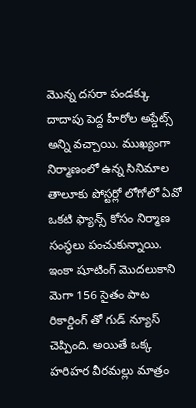మొన్న దసరా పండక్కు దాదాపు పెద్ద హీరోల అప్డేట్స్ అన్ని వచ్చాయి. ముఖ్యంగా నిర్మాణంలో ఉన్న సినిమాల తాలూకు పోస్టర్లో లోగోలో ఏవో ఒకటి ఫ్యాన్స్ కోసం నిర్మాణ సంస్థలు పంచుకున్నాయి. ఇంకా షూటింగ్ మొదలుకాని మెగా 156 సైతం పాట రికార్డింగ్ తో గుడ్ న్యూస్ చెప్పింది. అయితే ఒక్క హరిహర వీరమల్లు మాత్రం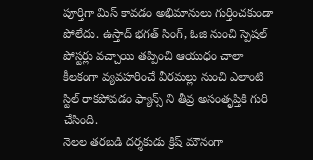పూర్తిగా మిస్ కావడం అభిమానులు గుర్తించకుండా పోలేదు. ఉస్తాద్ భగత్ సింగ్, ఓజి నుంచి స్పెషల్ పోస్టర్లు వచ్చాయి తప్పించి ఆయుధం చాలా కీలకంగా వ్యవహరించే వీరమల్లు నుంచి ఎలాంటి స్టిల్ రాకపోవడం ఫ్యాన్స్ ని తీవ్ర అసంతృప్తికి గురి చేసింది.
నెలల తరబడి దర్శకుడు క్రిష్ మౌనంగా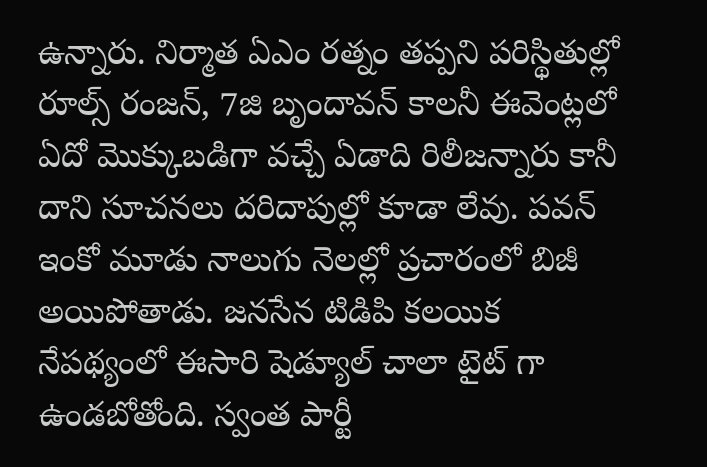ఉన్నారు. నిర్మాత ఏఎం రత్నం తప్పని పరిస్థితుల్లో రూల్స్ రంజన్, 7జి బృందావన్ కాలనీ ఈవెంట్లలో ఏదో మొక్కుబడిగా వచ్చే ఏడాది రిలీజన్నారు కానీ దాని సూచనలు దరిదాపుల్లో కూడా లేవు. పవన్ ఇంకో మూడు నాలుగు నెలల్లో ప్రచారంలో బిజీ అయిపోతాడు. జనసేన టిడిపి కలయిక నేపథ్యంలో ఈసారి షెడ్యూల్ చాలా టైట్ గా ఉండబోతోంది. స్వంత పార్టీ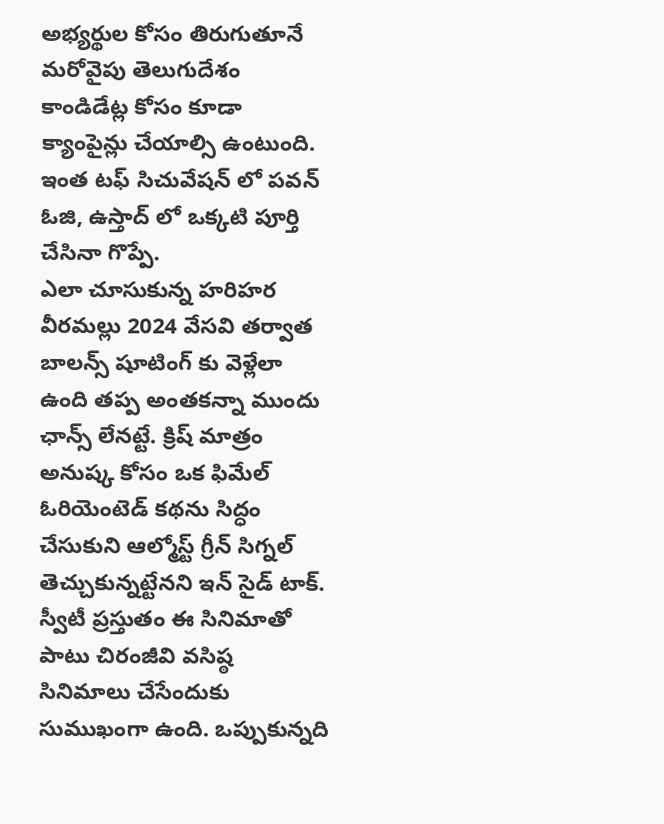అభ్యర్థుల కోసం తిరుగుతూనే మరోవైపు తెలుగుదేశం కాండిడేట్ల కోసం కూడా క్యాంపైన్లు చేయాల్సి ఉంటుంది. ఇంత టఫ్ సిచువేషన్ లో పవన్ ఓజి, ఉస్తాద్ లో ఒక్కటి పూర్తి చేసినా గొప్పే.
ఎలా చూసుకున్న హరిహర వీరమల్లు 2024 వేసవి తర్వాత బాలన్స్ షూటింగ్ కు వెళ్లేలా ఉంది తప్ప అంతకన్నా ముందు ఛాన్స్ లేనట్టే. క్రిష్ మాత్రం అనుష్క కోసం ఒక ఫిమేల్ ఓరియెంటెడ్ కథను సిద్ధం చేసుకుని ఆల్మోస్ట్ గ్రీన్ సిగ్నల్ తెచ్చుకున్నట్టేనని ఇన్ సైడ్ టాక్. స్వీటీ ప్రస్తుతం ఈ సినిమాతో పాటు చిరంజీవి వసిష్ఠ సినిమాలు చేసేందుకు సుముఖంగా ఉంది. ఒప్పుకున్నది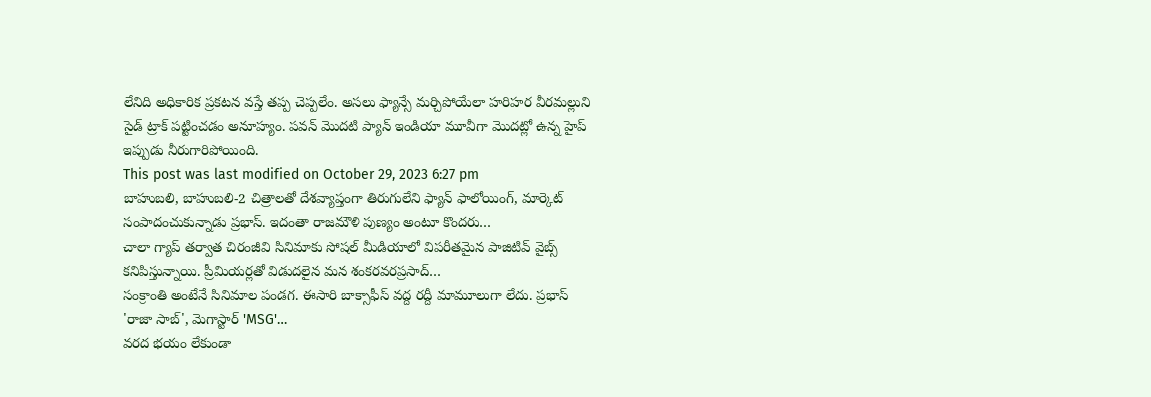లేనిది అధికారిక ప్రకటన వస్తే తప్ప చెప్పలేం. అసలు ఫ్యాన్సే మర్చిపోయేలా హరిహర వీరమల్లుని సైడ్ ట్రాక్ పట్టించడం అనూహ్యం. పవన్ మొదటి ప్యాన్ ఇండియా మూవీగా మొదట్లో ఉన్న హైప్ ఇప్పుడు నీరుగారిపోయింది.
This post was last modified on October 29, 2023 6:27 pm
బాహుబలి, బాహుబలి-2 చిత్రాలతో దేశవ్యాప్తంగా తిరుగులేని ఫ్యాన్ ఫాలోయింగ్, మార్కెట్ సంపాదంచుకున్నాడు ప్రభాస్. ఇదంతా రాజమౌళి పుణ్యం అంటూ కొందరు…
చాలా గ్యాప్ తర్వాత చిరంజీవి సినిమాకు సోషల్ మీడియాలో విపరీతమైన పాజిటివ్ వైబ్స్ కనిపిస్తున్నాయి. ప్రీమియర్లతో విడుదలైన మన శంకరవరప్రసాద్…
సంక్రాంతి అంటేనే సినిమాల పండగ. ఈసారి బాక్సాఫీస్ వద్ద రద్దీ మామూలుగా లేదు. ప్రభాస్ 'రాజా సాబ్', మెగాస్టార్ 'MSG'…
వరద భయం లేకుండా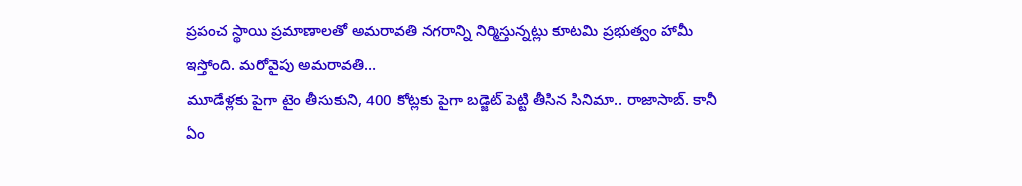ప్రపంచ స్థాయి ప్రమాణాలతో అమరావతి నగరాన్ని నిర్మిస్తున్నట్లు కూటమి ప్రభుత్వం హామీ ఇస్తోంది. మరోవైపు అమరావతి…
మూడేళ్లకు పైగా టైం తీసుకుని, 400 కోట్లకు పైగా బడ్జెట్ పెట్టి తీసిన సినిమా.. రాజాసాబ్. కానీ ఏం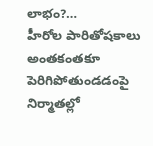లాభం?…
హీరోల పారితోషకాలు అంతకంతకూ పెరిగిపోతుండడంపై నిర్మాతల్లో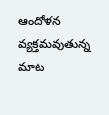ఆందోళన వ్యక్తమవుతున్న మాట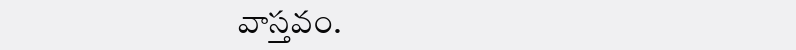వాస్తవం.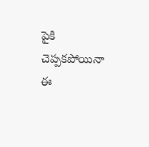పైకి చెప్పకపోయినా ఈ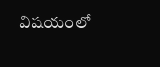విషయంలో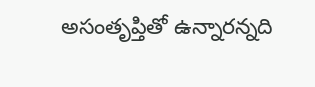అసంతృప్తితో ఉన్నారన్నది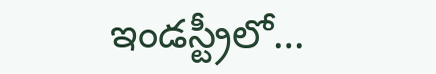ఇండస్ట్రీలో…